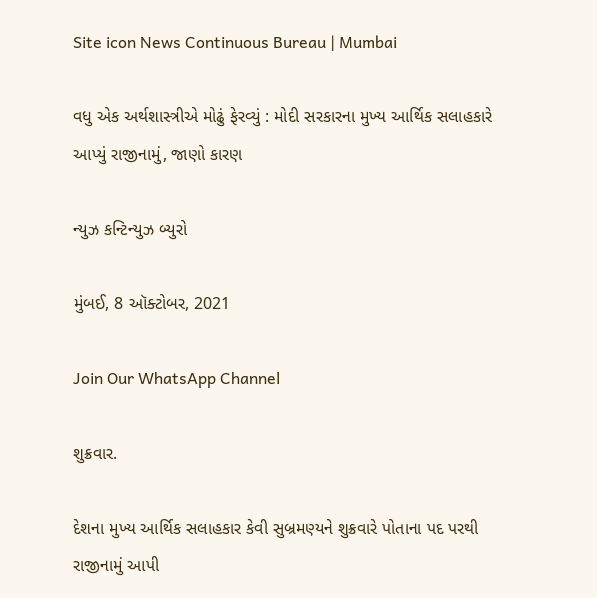Site icon News Continuous Bureau | Mumbai

વધુ એક અર્થશાસ્ત્રીએ મોઢું ફેરવ્યું : મોદી સરકારના મુખ્ય આર્થિક સલાહકારે આપ્યું રાજીનામું, જાણો કારણ

ન્યુઝ કન્ટિન્યુઝ બ્યુરો

મુંબઈ, 8 ઑક્ટોબર, 2021

Join Our WhatsApp Channel

શુક્રવાર.

દેશના મુખ્ય આર્થિક સલાહકાર કેવી સુબ્રમણ્યને શુક્રવારે પોતાના પદ પરથી રાજીનામું આપી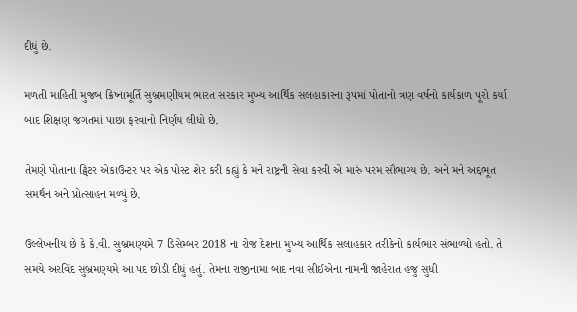દીધું છે.

મળતી માહિતી મુજબ ક્રિષ્નામૂર્તિ સુબ્રમણીયમ ભારત સરકાર મુખ્ય આર્થિક સલહાકારના રૂપમાં પોતાનો ત્રણ વર્ષનો કાર્યકાળ પૂરો કર્યા બાદ શિક્ષણ જગતમાં પાછા ફરવાનો નિર્ણય લીધો છે.

તેમણે પોતાના ટ્વિટર એકાઉન્ટર પર એક પોસ્ટ શેર કરી કહ્યું કે મને રાષ્ટ્રની સેવા કરવી એ મારું પરમ સૌભાગ્ય છે. અને મને અદ્દભૂત સમર્થન અને પ્રોત્સાહન મળ્યું છે.

ઉલ્લેખનીય છે કે કે.વી. સુબ્રમણ્યમે 7 ડિસેમ્બર 2018 ના રોજ દેશના મુખ્ય આર્થિક સલાહકાર તરીકેનો કાર્યભાર સંભાળ્યો હતો. તે સમયે અરવિંદ સુબ્રમણ્યમે આ પદ છોડી દીધું હતું. તેમના રાજીનામા બાદ નવા સીઈએના નામની જાહેરાત હજુ સુધી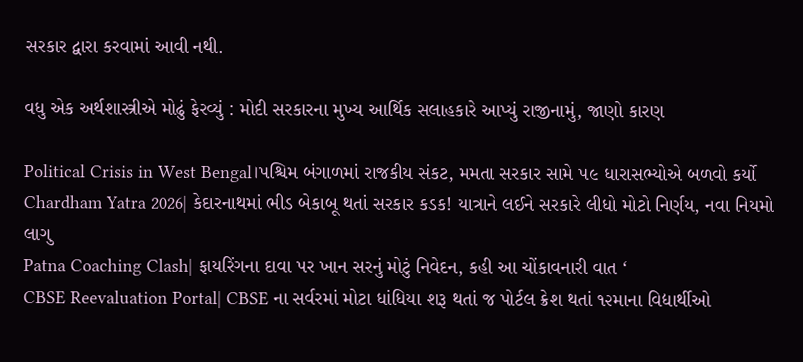સરકાર દ્વારા કરવામાં આવી નથી.

વધુ એક અર્થશાસ્ત્રીએ મોઢું ફેરવ્યું : મોદી સરકારના મુખ્ય આર્થિક સલાહકારે આપ્યું રાજીનામું, જાણો કારણ

Political Crisis in West Bengal।પશ્ચિમ બંગાળમાં રાજકીય સંકટ, મમતા સરકાર સામે ૫૯ ધારાસભ્યોએ બળવો કર્યો
Chardham Yatra 2026| કેદારનાથમાં ભીડ બેકાબૂ થતાં સરકાર કડક! યાત્રાને લઈને સરકારે લીધો મોટો નિર્ણય, નવા નિયમો લાગુ
Patna Coaching Clash| ફાયરિંગના દાવા પર ખાન સરનું મોટું નિવેદન, કહી આ ચોંકાવનારી વાત ‘
CBSE Reevaluation Portal| CBSE ના સર્વરમાં મોટા ધાંધિયા શરૂ થતાં જ પોર્ટલ ક્રેશ થતાં ૧૨માના વિદ્યાર્થીઓ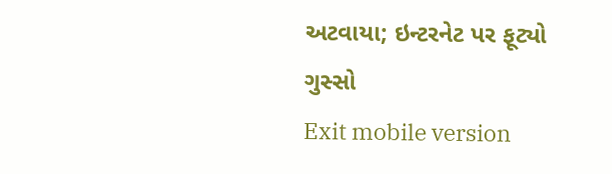અટવાયા; ઇન્ટરનેટ પર ફૂટ્યો ગુસ્સો
Exit mobile version